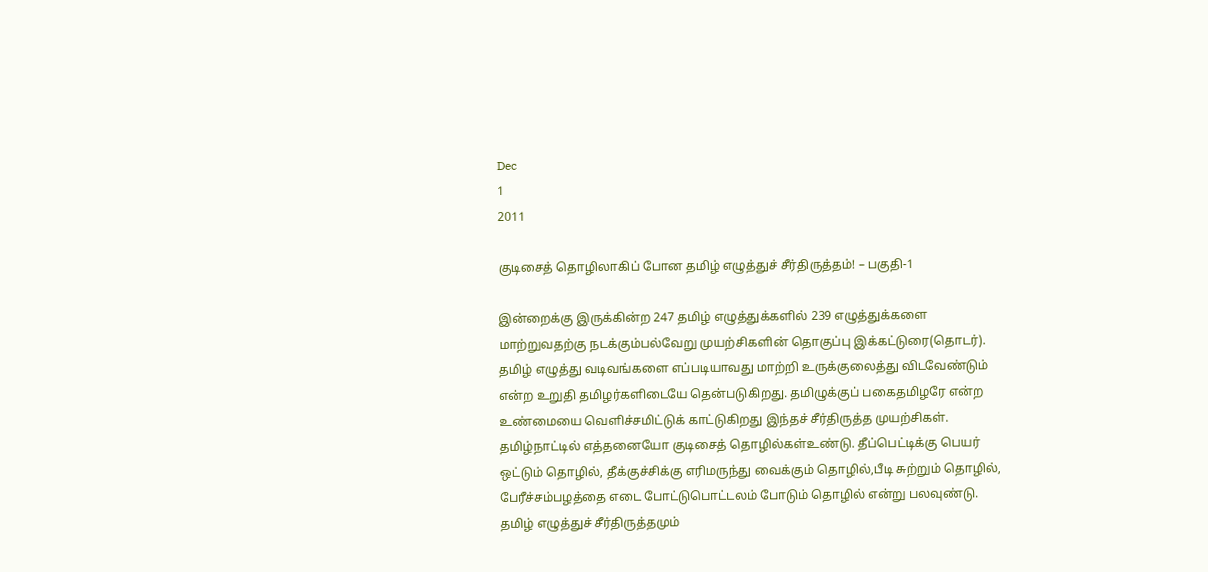Dec
1
2011

குடிசைத் தொழிலாகிப் போன தமிழ் எழுத்துச் சீர்திருத்தம்! – பகுதி-1

இன்றைக்கு இருக்கின்ற 247 தமிழ் எழுத்துக்களில் 239 எழுத்துக்களை மாற்றுவதற்கு நடக்கும்பல்வேறு முயற்சிகளின் தொகுப்பு இக்கட்டுரை(தொடர்). தமிழ் எழுத்து வடிவங்களை எப்படியாவது மாற்றி உருக்குலைத்து விடவேண்டும் என்ற உறுதி தமிழர்களிடையே தென்படுகிறது. தமிழுக்குப் பகைதமிழரே என்ற உண்மையை வெளிச்சமிட்டுக் காட்டுகிறது இந்தச் சீர்திருத்த முயற்சிகள். தமிழ்நாட்டில் எத்தனையோ குடிசைத் தொழில்கள்உண்டு. தீப்பெட்டிக்கு பெயர் ஒட்டும் தொழில், தீக்குச்சிக்கு எரிமருந்து வைக்கும் தொழில்,பீடி சுற்றும் தொழில், பேரீச்சம்பழத்தை எடை போட்டுபொட்டலம் போடும் தொழில் என்று பலவுண்டு. தமிழ் எழுத்துச் சீர்திருத்தமும்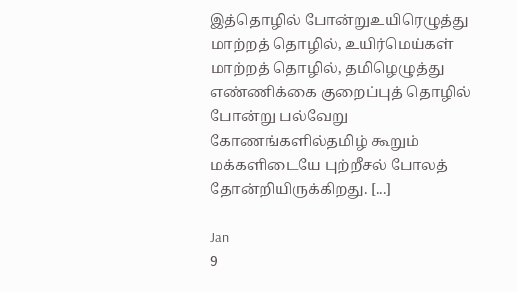இத்தொழில் போன்றுஉயிரெழுத்து மாற்றத் தொழில், உயிர்மெய்கள் மாற்றத் தொழில், தமிழெழுத்து எண்ணிக்கை குறைப்புத் தொழில் போன்று பல்வேறு கோணங்களில்தமிழ் கூறும் மக்களிடையே புற்றீசல் போலத் தோன்றியிருக்கிறது. [...]

Jan
9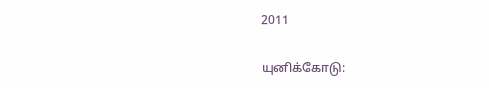2011

யுனிக்கோடு: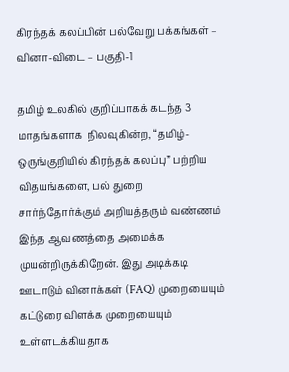கிரந்தக் கலப்பின் பல்வேறு பக்கங்கள் – வினா-விடை – பகுதி-1

தமிழ் உலகில் குறிப்பாகக் கடந்த 3 மாதங்களாக  நிலவுகின்ற, “தமிழ்-ஒருங்குறியில் கிரந்தக் கலப்பு” பற்றிய விதயங்களை, பல் துறை சார்ந்தோர்க்கும் அறியத்தரும் வண்ணம் இந்த ஆவணத்தை அமைக்க முயன்றிருக்கிறேன். இது அடிக்கடி ஊடாடும் வினாக்கள் (FAQ) முறையையும் கட்டுரை விளக்க முறையையும் உள்ளடக்கியதாக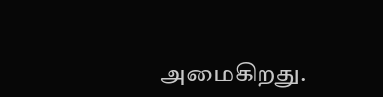அமைகிறது.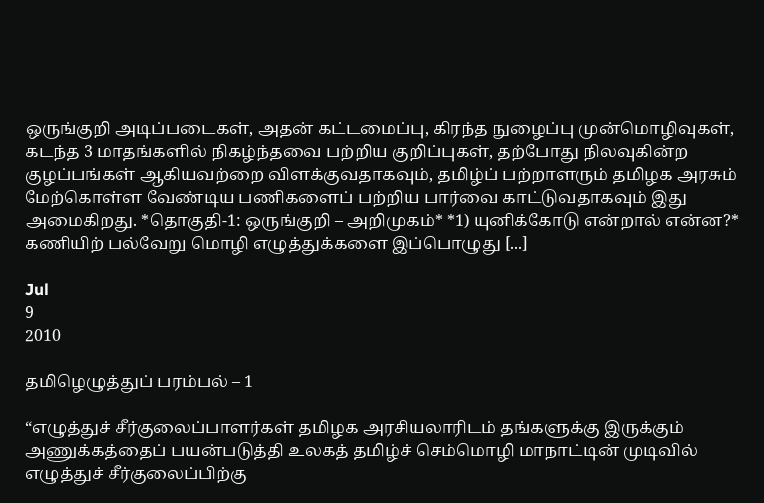ஒருங்குறி அடிப்படைகள், அதன் கட்டமைப்பு, கிரந்த நுழைப்பு முன்மொழிவுகள், கடந்த 3 மாதங்களில் நிகழ்ந்தவை பற்றிய குறிப்புகள், தற்போது நிலவுகின்ற குழப்பங்கள் ஆகியவற்றை விளக்குவதாகவும், தமிழ்ப் பற்றாளரும் தமிழக அரசும் மேற்கொள்ள வேண்டிய பணிகளைப் பற்றிய பார்வை காட்டுவதாகவும் இது அமைகிறது. *தொகுதி-1: ஒருங்குறி – அறிமுகம்* *1) யுனிக்கோடு என்றால் என்ன?* கணியிற் பல்வேறு மொழி எழுத்துக்களை இப்பொழுது [...]

Jul
9
2010

தமிழெழுத்துப் பரம்பல் – 1

“எழுத்துச் சீர்குலைப்பாளர்கள் தமிழக அரசியலாரிடம் தங்களுக்கு இருக்கும் அணுக்கத்தைப் பயன்படுத்தி உலகத் தமிழ்ச் செம்மொழி மாநாட்டின் முடிவில் எழுத்துச் சீர்குலைப்பிற்கு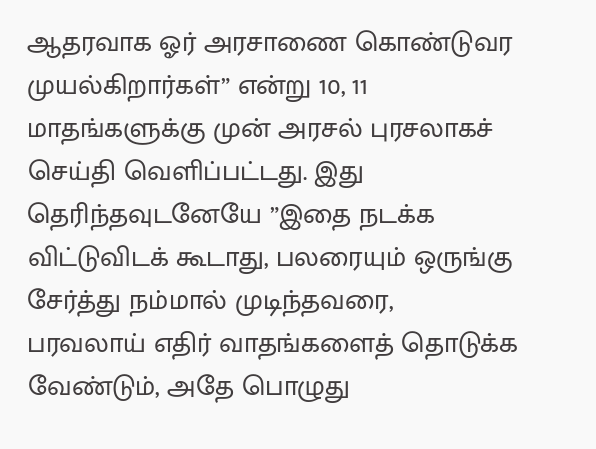ஆதரவாக ஓர் அரசாணை கொண்டுவர முயல்கிறார்கள்” என்று 10, 11 மாதங்களுக்கு முன் அரசல் புரசலாகச் செய்தி வெளிப்பட்டது. இது தெரிந்தவுடனேயே ”இதை நடக்க விட்டுவிடக் கூடாது, பலரையும் ஒருங்கு சேர்த்து நம்மால் முடிந்தவரை, பரவலாய் எதிர் வாதங்களைத் தொடுக்க வேண்டும், அதே பொழுது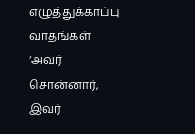எழுத்துக்காப்பு வாதங்கள் ‘அவர் சொன்னார், இவர்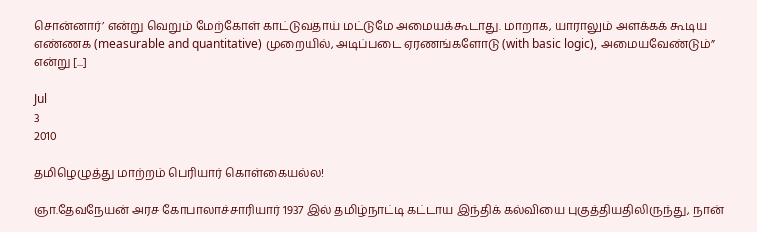சொன்னார்’ என்று வெறும் மேற்கோள் காட்டுவதாய் மட்டுமே அமையக்கூடாது. மாறாக, யாராலும் அளக்கக் கூடிய எண்ணக (measurable and quantitative) முறையில், அடிப்படை ஏரணங்களோடு (with basic logic), அமையவேண்டும்” என்று [...]

Jul
3
2010

தமிழெழுத்து மாற்றம் பெரியார் கொள்கையல்ல!

ஞா.தேவநேயன் அரச கோபாலாச்சாரியார் 1937 இல் தமிழ்நாட்டி கட்டாய இந்திக் கல்வியை புகுத்தியதிலிருந்து, நான்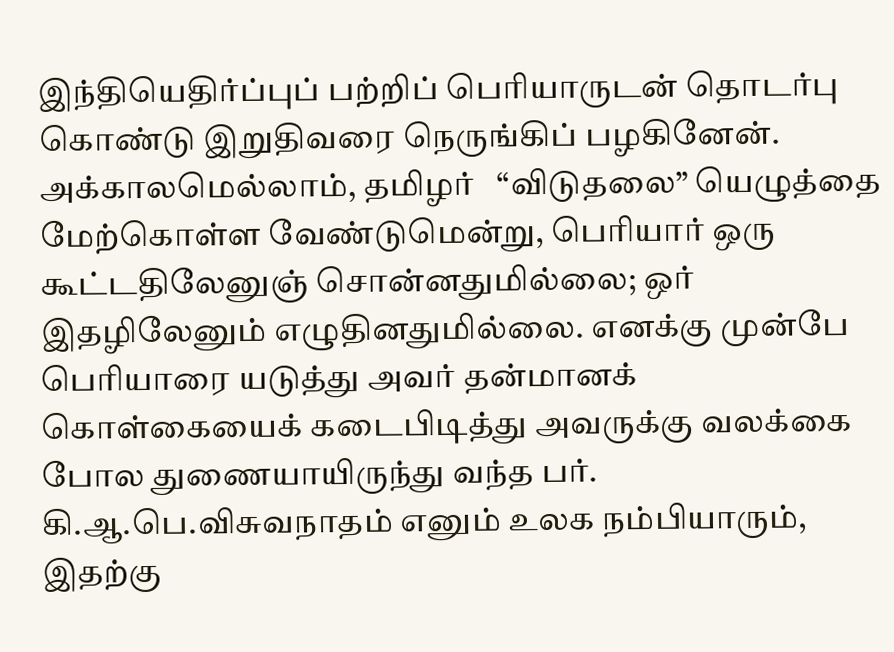இந்தியெதிர்ப்புப் பற்றிப் பெரியாருடன் தொடர்பு கொண்டு இறுதிவரை நெருங்கிப் பழகினேன். அக்காலமெல்லாம், தமிழர்   “விடுதலை” யெழுத்தை மேற்கொள்ள வேண்டுமென்று, பெரியார் ஒரு கூட்டதிலேனுஞ் சொன்னதுமில்லை; ஒர் இதழிலேனும் எழுதினதுமில்லை. எனக்கு முன்பே பெரியாரை யடுத்து அவர் தன்மானக் கொள்கையைக் கடைபிடித்து அவருக்கு வலக்கை போல துணையாயிருந்து வந்த பர். கி.ஆ.பெ.விசுவநாதம் எனும் உலக நம்பியாரும், இதற்கு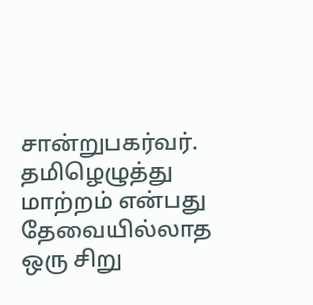சான்றுபகர்வர். தமிழெழுத்து மாற்றம் என்பது தேவையில்லாத ஒரு சிறு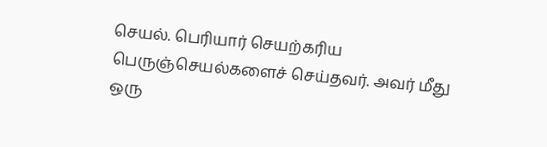செயல். பெரியார் செயற்கரிய பெருஞ்செயல்களைச் செய்தவர். அவர் மீது ஒரு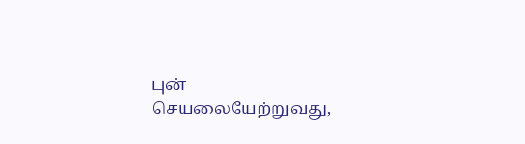புன் செயலையேற்றுவது,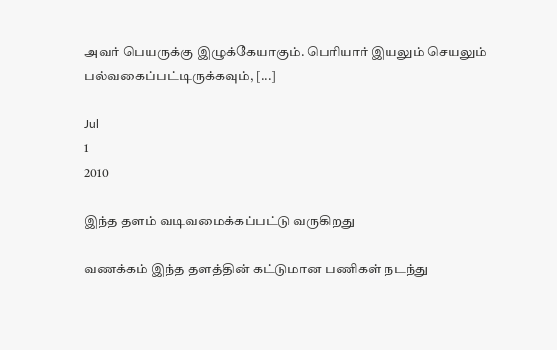அவர் பெயருக்கு இழுக்கேயாகும். பெரியார் இயலும் செயலும் பல்வகைப்பட்டிருக்கவும், [...]

Jul
1
2010

இந்த தளம் வடிவமைக்கப்பட்டு வருகிறது

வணக்கம் இந்த தளத்தின் கட்டுமான பணிகள் நடந்து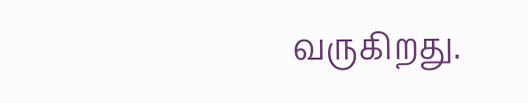வருகிறது.